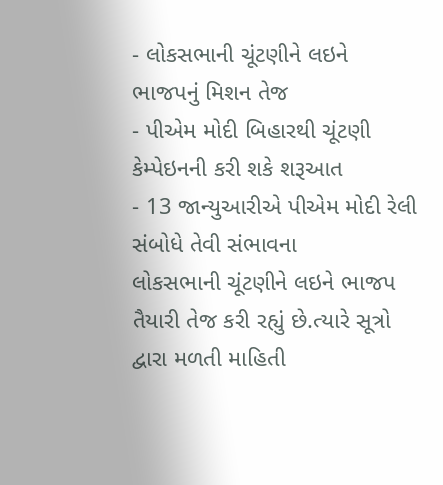- લોકસભાની ચૂંટણીને લઇને ભાજપનું મિશન તેજ
- પીએમ મોદી બિહારથી ચૂંટણી કેમ્પેઇનની કરી શકે શરૂઆત
- 13 જાન્યુઆરીએ પીએમ મોદી રેલી સંબોધે તેવી સંભાવના
લોકસભાની ચૂંટણીને લઇને ભાજપ તૈયારી તેજ કરી રહ્યું છે.ત્યારે સૂત્રો દ્વારા મળતી માહિતી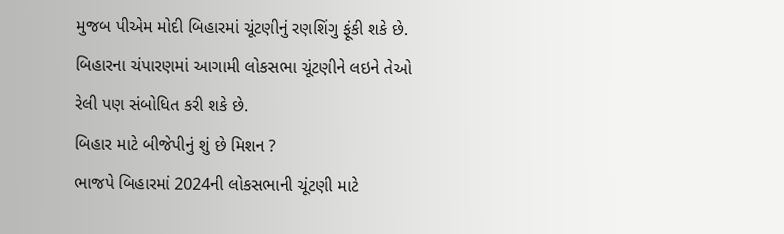મુજબ પીએમ મોદી બિહારમાં ચૂંટણીનું રણશિંગુ ફૂંકી શકે છે. બિહારના ચંપારણમાં આગામી લોકસભા ચૂંટણીને લઇને તેઓ રેલી પણ સંબોધિત કરી શકે છે.
બિહાર માટે બીજેપીનું શું છે મિશન ?
ભાજપે બિહારમાં 2024ની લોકસભાની ચૂંટણી માટે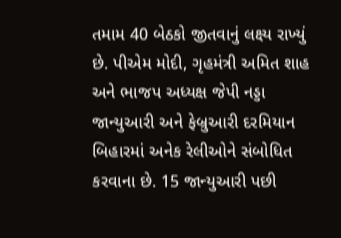તમામ 40 બેઠકો જીતવાનું લક્ષ્ય રાખ્યું છે. પીએમ મોદી, ગૃહમંત્રી અમિત શાહ અને ભાજપ અધ્યક્ષ જેપી નડ્ડા જાન્યુઆરી અને ફેબ્રુઆરી દરમિયાન બિહારમાં અનેક રેલીઓને સંબોધિત કરવાના છે. 15 જાન્યુઆરી પછી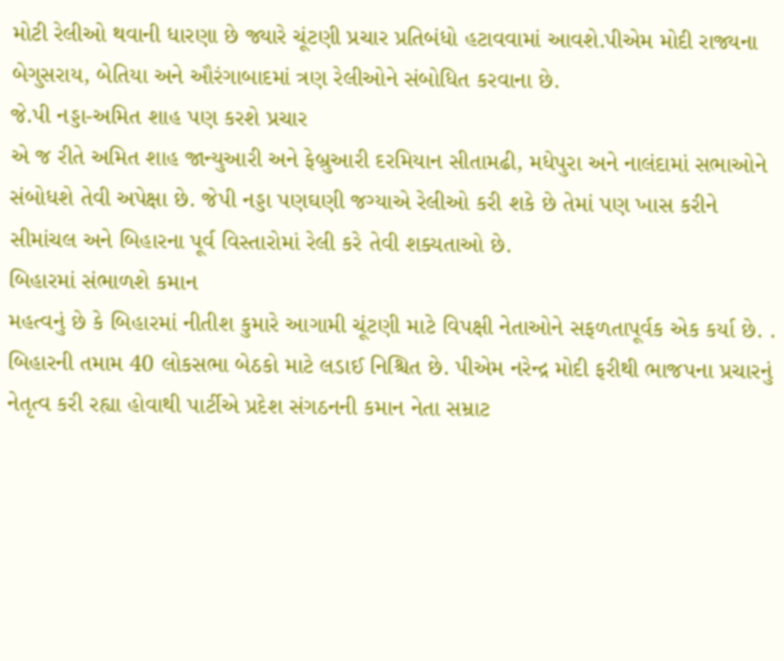મોટી રેલીઓ થવાની ધારણા છે જ્યારે ચૂંટણી પ્રચાર પ્રતિબંધો હટાવવામાં આવશે.પીએમ મોદી રાજ્યના બેગુસરાય, બેતિયા અને ઔરંગાબાદમાં ત્રણ રેલીઓને સંબોધિત કરવાના છે.
જે.પી નડ્ડા-અમિત શાહ પણ કરશે પ્રચાર
એ જ રીતે અમિત શાહ જાન્યુઆરી અને ફેબ્રુઆરી દરમિયાન સીતામઢી, મધેપુરા અને નાલંદામાં સભાઓને સંબોધશે તેવી અપેક્ષા છે. જેપી નડ્ડા પણઘણી જગ્યાએ રેલીઓ કરી શકે છે તેમાં પણ ખાસ કરીને સીમાંચલ અને બિહારના પૂર્વ વિસ્તારોમાં રેલી કરે તેવી શક્યતાઓ છે.
બિહારમાં સંભાળશે કમાન
મહત્વનું છે કે બિહારમાં નીતીશ કુમારે આગામી ચૂંટણી માટે વિપક્ષી નેતાઓને સફળતાપૂર્વક એક કર્યા છે. . બિહારની તમામ 40 લોકસભા બેઠકો માટે લડાઈ નિશ્ચિત છે. પીએમ નરેન્દ્ર મોદી ફરીથી ભાજપના પ્રચારનું નેતૃત્વ કરી રહ્યા હોવાથી પાર્ટીએ પ્રદેશ સંગઠનની કમાન નેતા સમ્રાટ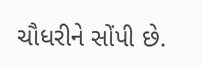ચૌધરીને સોંપી છે.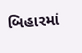બિહારમાં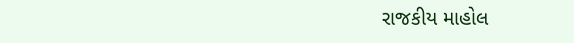રાજકીય માહોલ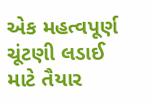એક મહત્વપૂર્ણ ચૂંટણી લડાઈ માટે તૈયાર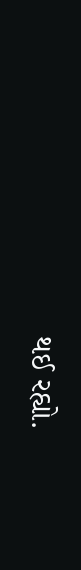થઈ રહ્યો.